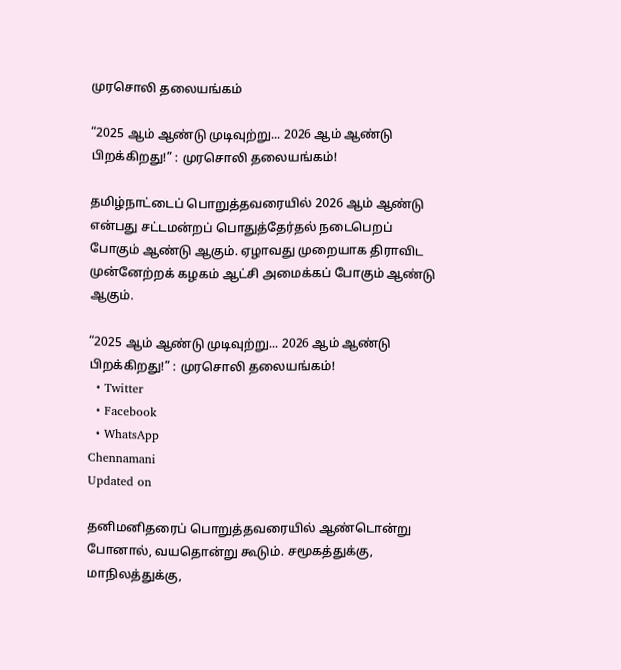முரசொலி தலையங்கம்

“2025 ஆம் ஆண்டு முடிவுற்று... 2026 ஆம் ஆண்டு பிறக்கிறது!” : முரசொலி தலையங்கம்!

தமிழ்நாட்டைப் பொறுத்தவரையில் 2026 ஆம் ஆண்டு என்பது சட்டமன்றப் பொதுத்தேர்தல் நடைபெறப் போகும் ஆண்டு ஆகும். ஏழாவது முறையாக திராவிட முன்னேற்றக் கழகம் ஆட்சி அமைக்கப் போகும் ஆண்டு ஆகும்.

“2025 ஆம் ஆண்டு முடிவுற்று... 2026 ஆம் ஆண்டு பிறக்கிறது!” : முரசொலி தலையங்கம்!
  • Twitter
  • Facebook
  • WhatsApp
Chennamani
Updated on

தனிமனிதரைப் பொறுத்தவரையில் ஆண்டொன்று போனால், வயதொன்று கூடும். சமூகத்துக்கு, மாநிலத்துக்கு,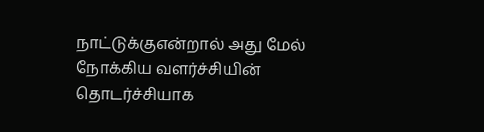நாட்டுக்குஎன்றால் அது மேல் நோக்கிய வளர்ச்சியின் தொடர்ச்சியாக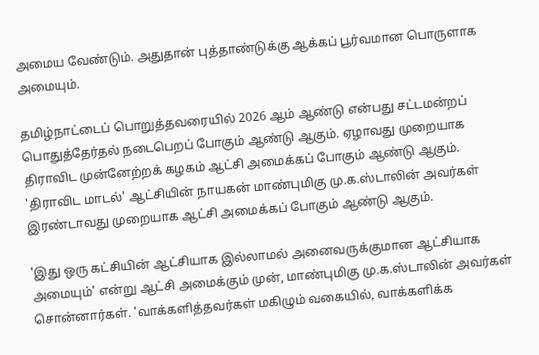அமைய வேண்டும். அதுதான் புத்தாண்டுக்கு ஆக்கப் பூர்வமான பொருளாக அமையும்.

தமிழ்நாட்டைப் பொறுத்தவரையில் 2026 ஆம் ஆண்டு என்பது சட்டமன்றப் பொதுத்தேர்தல் நடைபெறப் போகும் ஆண்டு ஆகும். ஏழாவது முறையாக திராவிட முன்னேற்றக் கழகம் ஆட்சி அமைக்கப் போகும் ஆண்டு ஆகும். 'திராவிட மாடல்' ஆட்சியின் நாயகன் மாண்புமிகு மு.க.ஸ்டாலின் அவர்கள் இரண்டாவது முறையாக ஆட்சி அமைக்கப் போகும் ஆண்டு ஆகும்.

'இது ஒரு கட்சியின் ஆட்சியாக இல்லாமல் அனைவருக்குமான ஆட்சியாக அமையும்' என்று ஆட்சி அமைக்கும் முன், மாண்புமிகு மு.க.ஸ்டாலின் அவர்கள் சொன்னார்கள். 'வாக்களித்தவர்கள் மகிழும் வகையில், வாக்களிக்க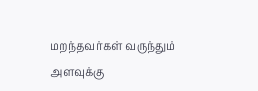மறந்தவர்கள் வருந்தும் அளவுக்கு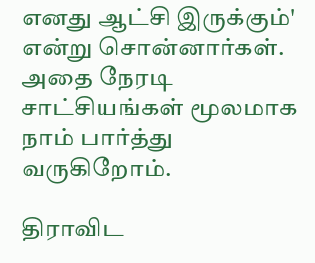எனது ஆட்சி இருக்கும்' என்று சொன்னார்கள். அதை நேரடி சாட்சியங்கள் மூலமாக நாம் பார்த்து வருகிறோம்.

திராவிட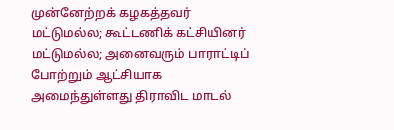முன்னேற்றக் கழகத்தவர் மட்டுமல்ல; கூட்டணிக் கட்சியினர் மட்டுமல்ல; அனைவரும் பாராட்டிப் போற்றும் ஆட்சியாக அமைந்துள்ளது திராவிட மாடல்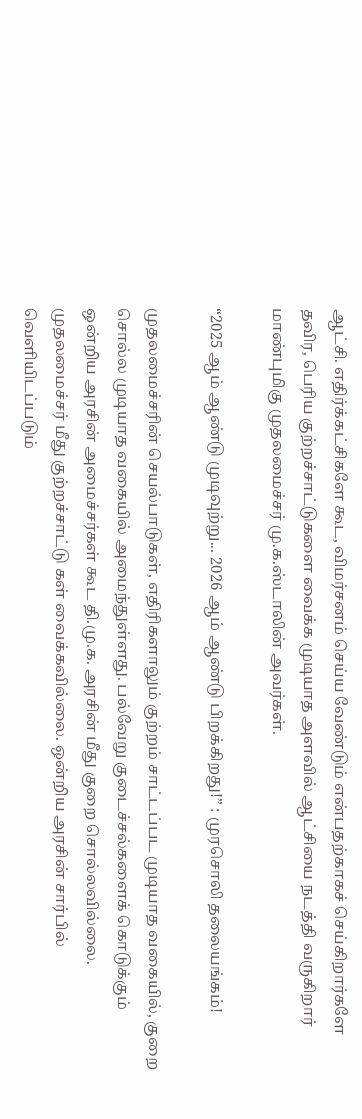ஆட்சி. எதிர்க்கட்சிகளே கூட, விமர்சனம் செய்ய வேண்டும் என்பதற்காகச் செய்கிறார்களே தவிர, பெரிய குற்றச்சாட்டுகளை வைக்க முடியாத அளவில் ஆட்சியை நடத்தி வருகிறார் மாண்புமிகு முதலமைச்சர் மு.க.ஸ்டாலின் அவர்கள்.

“2025 ஆம் ஆண்டு முடிவுற்று... 2026 ஆம் ஆண்டு பிறக்கிறது!” : முரசொலி தலையங்கம்!

முதலமைச்சரின் செயல்பாடுகள், எதிரிகளாலும் குற்றம் சாட்டப்பட முடியாத வகையில், குறை சொல்ல முடியாத வகையில் அமைந்துள்ளது. பல்வேறு குடைச்சல்களைக் கொடுக்கும் ஒன்றிய அரசின் அமைச்சர்கள் கூட தி.மு.க. அரசின் மீது குறை சொல்லவில்லை. முதலமைச்சர் மீது குற்றச்சாட்டு கள் வைக்கவில்லை. ஒன்றிய அரசின் சார்பில் வெளியிடப்படும்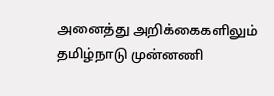அனைத்து அறிக்கைகளிலும் தமிழ்நாடு முன்னணி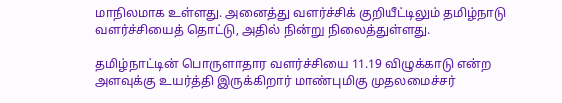மாநிலமாக உள்ளது. அனைத்து வளர்ச்சிக் குறியீட்டிலும் தமிழ்நாடு வளர்ச்சியைத் தொட்டு, அதில் நின்று நிலைத்துள்ளது.

தமிழ்நாட்டின் பொருளாதார வளர்ச்சியை 11.19 விழுக்காடு என்ற அளவுக்கு உயர்த்தி இருக்கிறார் மாண்புமிகு முதலமைச்சர்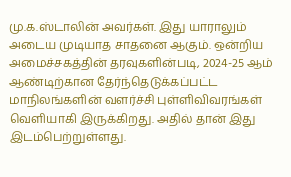மு.க.ஸ்டாலின் அவர்கள். இது யாராலும் அடைய முடியாத சாதனை ஆகும். ஒன்றிய அமைச்சகத்தின் தரவுகளின்படி, 2024-25 ஆம் ஆண்டிற்கான தேர்ந்தெடுக்கப்பட்ட மாநிலங்களின் வளர்ச்சி புள்ளிவிவரங்கள் வெளியாகி இருக்கிறது. அதில் தான் இது இடம்பெற்றுள்ளது.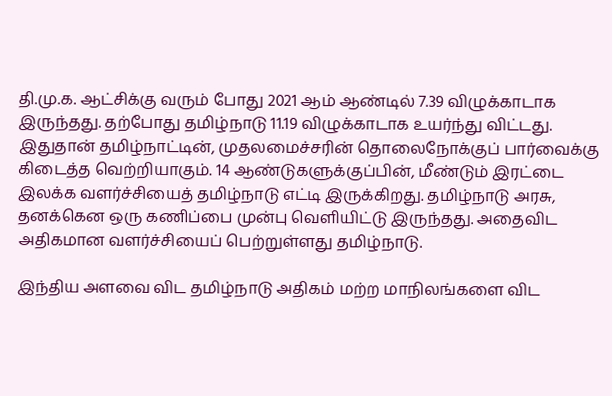தி.மு.க. ஆட்சிக்கு வரும் போது 2021 ஆம் ஆண்டில் 7.39 விழுக்காடாக இருந்தது. தற்போது தமிழ்நாடு 11.19 விழுக்காடாக உயர்ந்து விட்டது. இதுதான் தமிழ்நாட்டின், முதலமைச்சரின் தொலைநோக்குப் பார்வைக்கு கிடைத்த வெற்றியாகும். 14 ஆண்டுகளுக்குப்பின், மீண்டும் இரட்டை இலக்க வளர்ச்சியைத் தமிழ்நாடு எட்டி இருக்கிறது. தமிழ்நாடு அரசு, தனக்கென ஒரு கணிப்பை முன்பு வெளியிட்டு இருந்தது. அதைவிட அதிகமான வளர்ச்சியைப் பெற்றுள்ளது தமிழ்நாடு.

இந்திய அளவை விட தமிழ்நாடு அதிகம் மற்ற மாநிலங்களை விட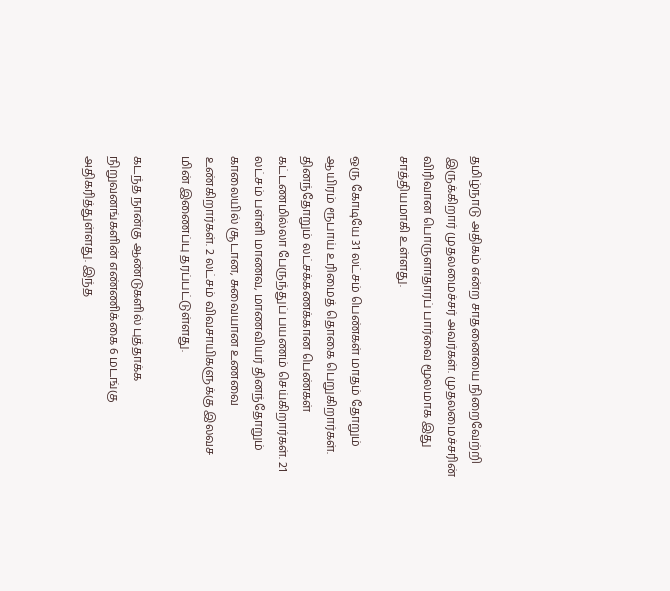தமிழ்நாடு அதிகம் என்ற சாதனையை நிறைவேற்றி இருக்கிறார் முதலமைச்சர் அவர்கள். முதலமைச்சரின் விரிவான பொருளாதாரப் பார்வை மூலமாக இது சாத்தியமாகி உள்ளது.

ஒரு கோடியே 31 லட்சம் பெண்கள் மாதம் தோறும் ஆயிரம் ரூபாய் உரிமைத் தொகை பெறுகிறார்கள். தினந்தோறும் லட்சக்கணக்கான பெண்கள் கட்டணமில்லா பேருந்துப் பயணம் செய்கிறார்கள். 21 லட்சம் பள்ளி மாணவ, மாணவியர் தினந்தோறும் காலையில் சூடான, சுவையான உணவை உண்கிறார்கள். 2 லட்சம் விவசாயிகளுக்கு இலவச மின் இணைப்பு தரப்பட்டுள்ளது.

கடந்த நான்கு ஆண்டுகளில் புத்தாக்க நிறுவனங்களின் எண்ணிக்கை 6 மடங்கு அதிகரித்துள்ளது. இந்த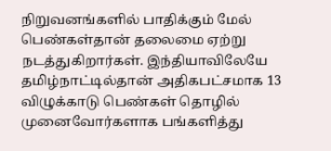நிறுவனங்களில் பாதிக்கும் மேல் பெண்கள்தான் தலைமை ஏற்று நடத்துகிறார்கள். இந்தியாவிலேயே தமிழ்நாட்டில்தான் அதிகபட்சமாக 13 விழுக்காடு பெண்கள் தொழில் முனைவோர்களாக பங்களித்து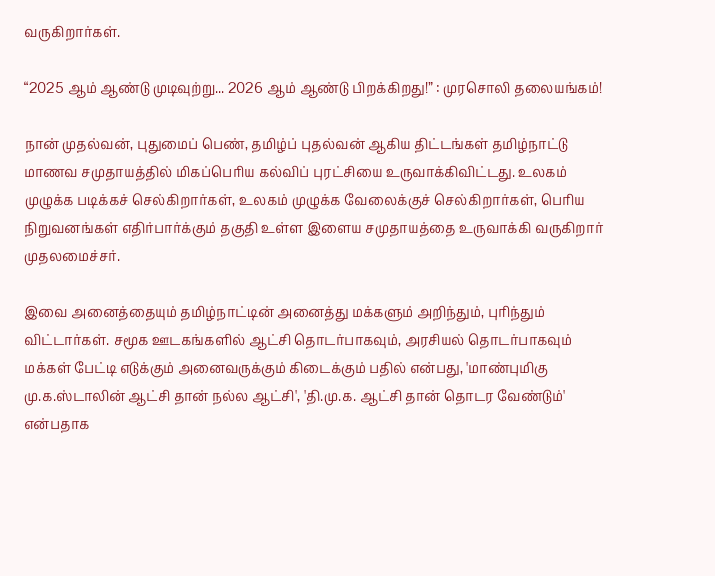வருகிறார்கள்.

“2025 ஆம் ஆண்டு முடிவுற்று... 2026 ஆம் ஆண்டு பிறக்கிறது!” : முரசொலி தலையங்கம்!

நான் முதல்வன், புதுமைப் பெண், தமிழ்ப் புதல்வன் ஆகிய திட்டங்கள் தமிழ்நாட்டு மாணவ சமுதாயத்தில் மிகப்பெரிய கல்விப் புரட்சியை உருவாக்கிவிட்டது. உலகம் முழுக்க படிக்கச் செல்கிறார்கள், உலகம் முழுக்க வேலைக்குச் செல்கிறார்கள், பெரிய நிறுவனங்கள் எதிர்பார்க்கும் தகுதி உள்ள இளைய சமுதாயத்தை உருவாக்கி வருகிறார் முதலமைச்சர்.

இவை அனைத்தையும் தமிழ்நாட்டின் அனைத்து மக்களும் அறிந்தும், புரிந்தும் விட்டார்கள். சமூக ஊடகங்களில் ஆட்சி தொடர்பாகவும், அரசியல் தொடர்பாகவும் மக்கள் பேட்டி எடுக்கும் அனைவருக்கும் கிடைக்கும் பதில் என்பது, 'மாண்புமிகு மு.க.ஸ்டாலின் ஆட்சி தான் நல்ல ஆட்சி', 'தி.மு.க. ஆட்சி தான் தொடர வேண்டும்' என்பதாக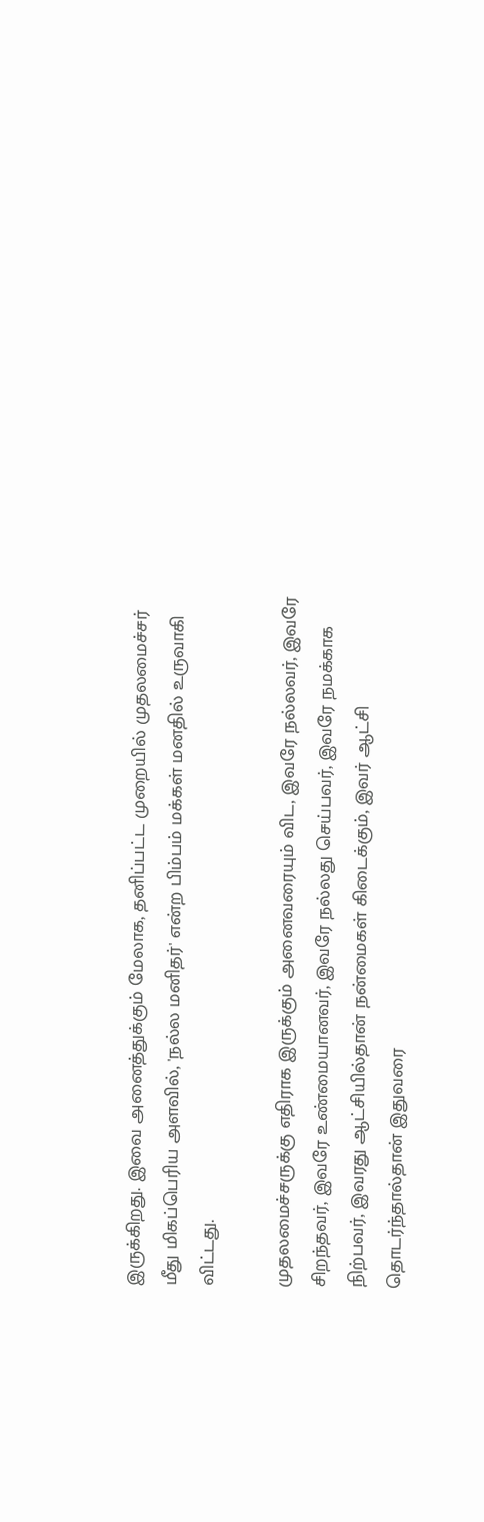இருக்கிறது. இவை அனைத்துக்கும் மேலாக, தனிப்பட்ட முறையில் முதலமைச்சர் மீது மிகப்பெரிய அளவில், 'நல்ல மனிதர்' என்ற பிம்பம் மக்கள் மனதில் உருவாகி விட்டது.

முதலமைச்சருக்கு எதிராக இருக்கும் அனைவரையும் விட, இவரே நல்லவர், இவரே சிறந்தவர், இவரே உண்மையானவர், இவரே நல்லது செய்பவர், இவரே நமக்காக நிற்பவர், இவரது ஆட்சியில்தான் நன்மைகள் கிடைக்கும், இவர் ஆட்சி தொடர்ந்தால்தான் இதுவரை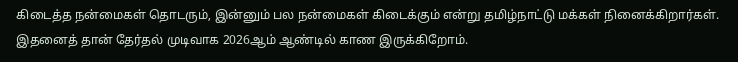கிடைத்த நன்மைகள் தொடரும், இன்னும் பல நன்மைகள் கிடைக்கும் என்று தமிழ்நாட்டு மக்கள் நினைக்கிறார்கள். இதனைத் தான் தேர்தல் முடிவாக 2026ஆம் ஆண்டில் காண இருக்கிறோம்.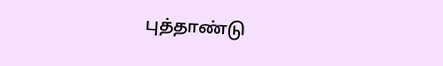புத்தாண்டு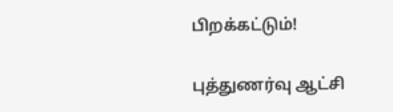பிறக்கட்டும்!

புத்துணர்வு ஆட்சி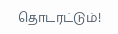தொடரட்டும்!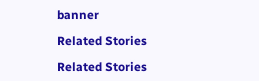banner

Related Stories

Related Stories